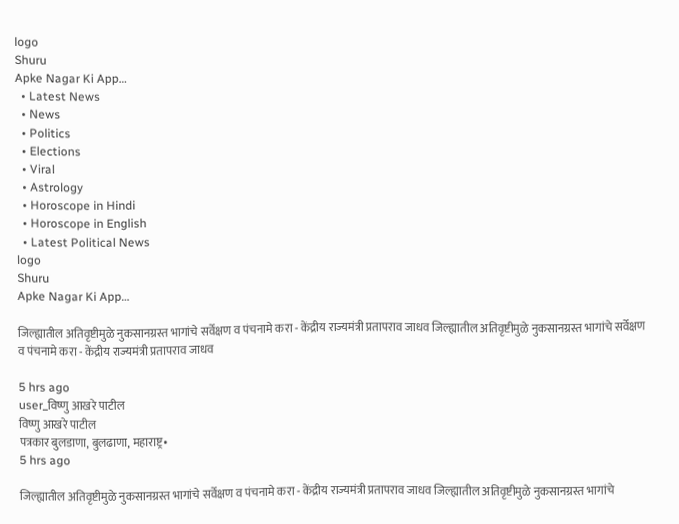logo
Shuru
Apke Nagar Ki App…
  • Latest News
  • News
  • Politics
  • Elections
  • Viral
  • Astrology
  • Horoscope in Hindi
  • Horoscope in English
  • Latest Political News
logo
Shuru
Apke Nagar Ki App…

जिल्ह्यातील अतिवृष्टीमुळे नुकसानग्रस्त भागांचे सर्वेक्षण व पंचनामे करा - केंद्रीय राज्यमंत्री प्रतापराव जाधव जिल्ह्यातील अतिवृष्टीमुळे नुकसानग्रस्त भागांचे सर्वेक्षण व पंचनामे करा - केंद्रीय राज्यमंत्री प्रतापराव जाधव

5 hrs ago
user_विष्णु आखरे पाटील
विष्णु आखरे पाटील
पत्रकार बुलडाणा, बुलढाणा, महाराष्ट्र•
5 hrs ago

जिल्ह्यातील अतिवृष्टीमुळे नुकसानग्रस्त भागांचे सर्वेक्षण व पंचनामे करा - केंद्रीय राज्यमंत्री प्रतापराव जाधव जिल्ह्यातील अतिवृष्टीमुळे नुकसानग्रस्त भागांचे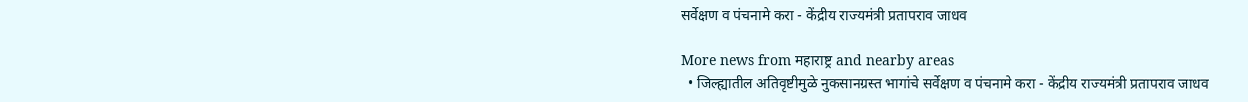सर्वेक्षण व पंचनामे करा - केंद्रीय राज्यमंत्री प्रतापराव जाधव

More news from महाराष्ट्र and nearby areas
  • जिल्ह्यातील अतिवृष्टीमुळे नुकसानग्रस्त भागांचे सर्वेक्षण व पंचनामे करा - केंद्रीय राज्यमंत्री प्रतापराव जाधव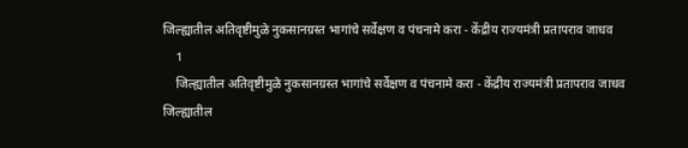जिल्ह्यातील अतिवृष्टीमुळे नुकसानग्रस्त भागांचे सर्वेक्षण व पंचनामे करा - केंद्रीय राज्यमंत्री प्रतापराव जाधव
    1
    जिल्ह्यातील अतिवृष्टीमुळे नुकसानग्रस्त भागांचे सर्वेक्षण व पंचनामे करा - केंद्रीय राज्यमंत्री प्रतापराव जाधव
जिल्ह्यातील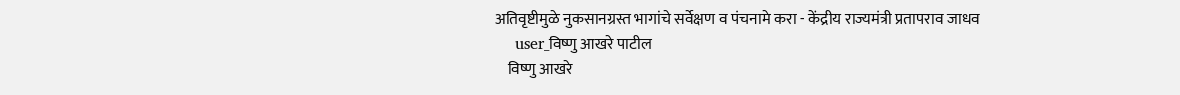अतिवृष्टीमुळे नुकसानग्रस्त भागांचे सर्वेक्षण व पंचनामे करा - केंद्रीय राज्यमंत्री प्रतापराव जाधव
    user_विष्णु आखरे पाटील
    विष्णु आखरे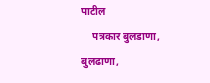पाटील
    पत्रकार बुलडाणा, बुलढाणा,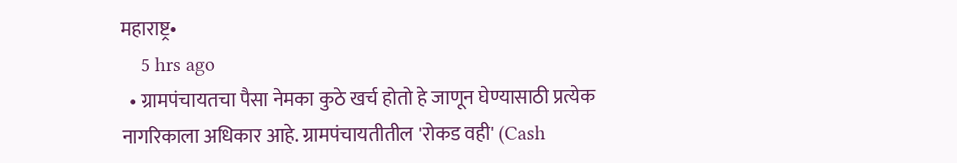महाराष्ट्र•
    5 hrs ago
  • ग्रामपंचायतचा पैसा नेमका कुठे खर्च होतो हे जाणून घेण्यासाठी प्रत्येक नागरिकाला अधिकार आहे. ग्रामपंचायतीतील 'रोकड वही' (Cash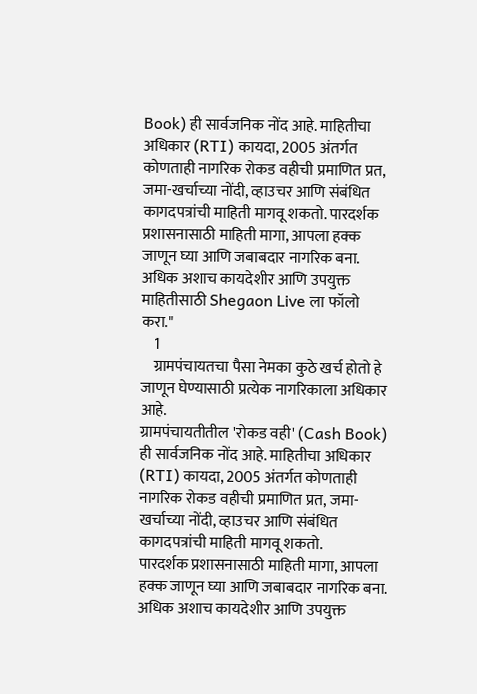Book) ही सार्वजनिक नोंद आहे. माहितीचा अधिकार (RTI) कायदा, 2005 अंतर्गत कोणताही नागरिक रोकड वहीची प्रमाणित प्रत, जमा-खर्चाच्या नोंदी, व्हाउचर आणि संबंधित कागदपत्रांची माहिती मागवू शकतो. पारदर्शक प्रशासनासाठी माहिती मागा, आपला हक्क जाणून घ्या आणि जबाबदार नागरिक बना. अधिक अशाच कायदेशीर आणि उपयुक्त माहितीसाठी Shegaon Live ला फॉलो करा."
    1
    ग्रामपंचायतचा पैसा नेमका कुठे खर्च होतो हे जाणून घेण्यासाठी प्रत्येक नागरिकाला अधिकार आहे.
ग्रामपंचायतीतील 'रोकड वही' (Cash Book) ही सार्वजनिक नोंद आहे. माहितीचा अधिकार (RTI) कायदा, 2005 अंतर्गत कोणताही नागरिक रोकड वहीची प्रमाणित प्रत, जमा-खर्चाच्या नोंदी, व्हाउचर आणि संबंधित कागदपत्रांची माहिती मागवू शकतो.
पारदर्शक प्रशासनासाठी माहिती मागा, आपला हक्क जाणून घ्या आणि जबाबदार नागरिक बना.
अधिक अशाच कायदेशीर आणि उपयुक्त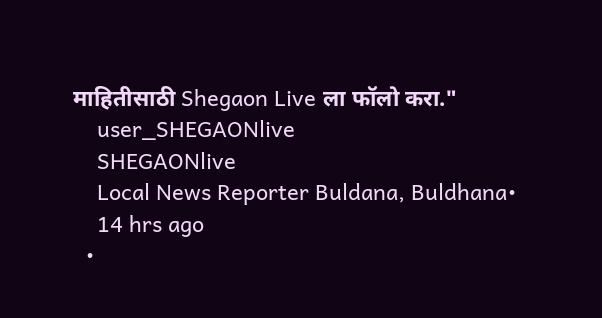माहितीसाठी Shegaon Live ला फॉलो करा."
    user_SHEGAONlive
    SHEGAONlive
    Local News Reporter Buldana, Buldhana•
    14 hrs ago
  •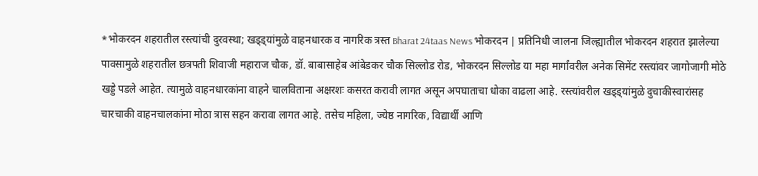*भोकरदन शहरातील रस्त्यांची दुरवस्था; खड्ड्यांमुळे वाहनधारक व नागरिक त्रस्त Bharat 24taas News भोकरदन | प्रतिनिधी जालना जिल्ह्यातील भोकरदन शहरात झालेल्या पावसामुळे शहरातील छत्रपती शिवाजी महाराज चौक, डॉ. बाबासाहेब आंबेडकर चौक सिल्लोड रोड, भोकरदन सिल्लोड या महा मार्गांवरील अनेक सिमेंट रस्त्यांवर जागोजागी मोठे खड्डे पडले आहेत. त्यामुळे वाहनधारकांना वाहने चालविताना अक्षरशः कसरत करावी लागत असून अपघाताचा धोका वाढला आहे. रस्त्यांवरील खड्ड्यांमुळे दुचाकीस्वारांसह चारचाकी वाहनचालकांना मोठा त्रास सहन करावा लागत आहे. तसेच महिला, ज्येष्ठ नागरिक, विद्यार्थी आणि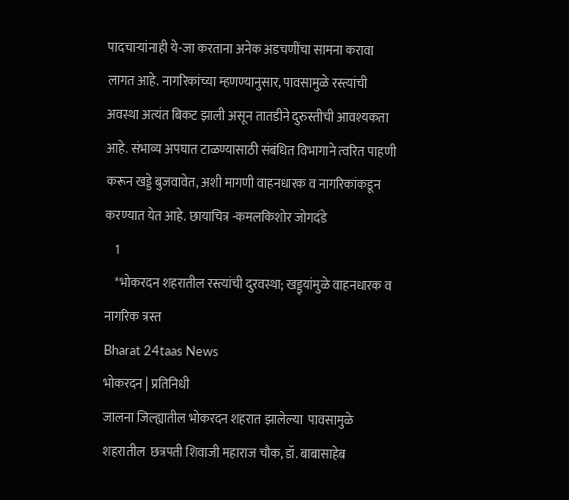पादचाऱ्यांनाही ये-जा करताना अनेक अडचणींचा सामना करावा लागत आहे. नागरिकांच्या म्हणण्यानुसार, पावसामुळे रस्त्यांची अवस्था अत्यंत बिकट झाली असून तातडीने दुरुस्तीची आवश्यकता आहे. संभाव्य अपघात टाळण्यासाठी संबंधित विभागाने त्वरित पाहणी करून खड्डे बुजवावेत, अशी मागणी वाहनधारक व नागरिकांकडून करण्यात येत आहे. छायाचित्र -कमलकिशोर जोगदंडे
    1
    *भोकरदन शहरातील रस्त्यांची दुरवस्था; खड्ड्यांमुळे वाहनधारक व नागरिक त्रस्त
Bharat 24taas News
भोकरदन | प्रतिनिधी
जालना जिल्ह्यातील भोकरदन शहरात झालेल्या  पावसामुळे शहरातील  छत्रपती शिवाजी महाराज चौक, डॉ. बाबासाहेब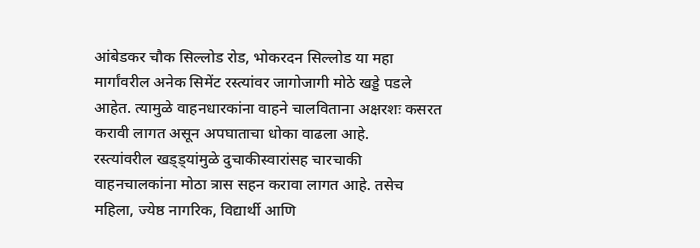आंबेडकर चौक सिल्लोड रोड, भोकरदन सिल्लोड या महा मार्गांवरील अनेक सिमेंट रस्त्यांवर जागोजागी मोठे खड्डे पडले आहेत. त्यामुळे वाहनधारकांना वाहने चालविताना अक्षरशः कसरत करावी लागत असून अपघाताचा धोका वाढला आहे.
रस्त्यांवरील खड्ड्यांमुळे दुचाकीस्वारांसह चारचाकी वाहनचालकांना मोठा त्रास सहन करावा लागत आहे. तसेच महिला, ज्येष्ठ नागरिक, विद्यार्थी आणि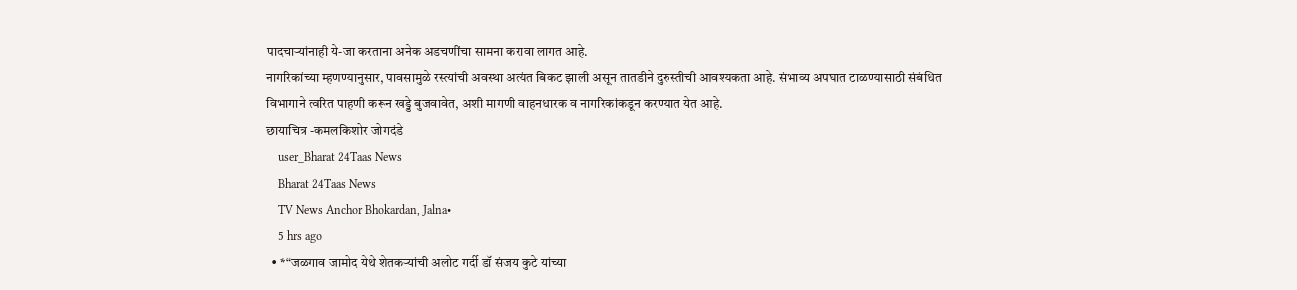पादचाऱ्यांनाही ये-जा करताना अनेक अडचणींचा सामना करावा लागत आहे.
नागरिकांच्या म्हणण्यानुसार, पावसामुळे रस्त्यांची अवस्था अत्यंत बिकट झाली असून तातडीने दुरुस्तीची आवश्यकता आहे. संभाव्य अपघात टाळण्यासाठी संबंधित विभागाने त्वरित पाहणी करून खड्डे बुजवावेत, अशी मागणी वाहनधारक व नागरिकांकडून करण्यात येत आहे.
छायाचित्र -कमलकिशोर जोगदंडे
    user_Bharat 24Taas News
    Bharat 24Taas News
    TV News Anchor Bhokardan, Jalna•
    5 hrs ago
  • *“जळगाव जामोद येथे शेतकऱ्यांची अलोट गर्दी डॉ संजय कुटे यांच्या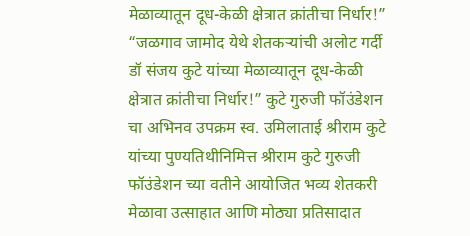मेळाव्यातून दूध-केळी क्षेत्रात क्रांतीचा निर्धार!” “जळगाव जामोद येथे शेतकऱ्यांची अलोट गर्दी डॉ संजय कुटे यांच्या मेळाव्यातून दूध-केळी क्षेत्रात क्रांतीचा निर्धार!” कुटे गुरुजी फॉउंडेशन चा अभिनव उपक्रम स्व. उमिलाताई श्रीराम कुटे यांच्या पुण्यतिथीनिमित्त श्रीराम कुटे गुरुजी फॉउंडेशन च्या वतीने आयोजित भव्य शेतकरी मेळावा उत्साहात आणि मोठ्या प्रतिसादात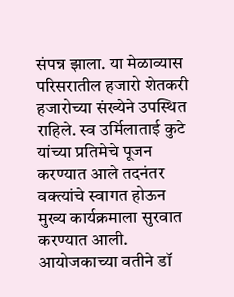संपन्न झाला. या मेळाव्यास परिसरातील हजारो शेतकरी हजारोच्या संख्येने उपस्थित राहिले. स्व उर्मिलाताई कुटे यांच्या प्रतिमेचे पूजन करण्यात आले तदनंतर वक्त्यांचे स्वागत होऊन मुख्य कार्यक्रमाला सुरवात करण्यात आली. आयोजकाच्या वतीने डॉ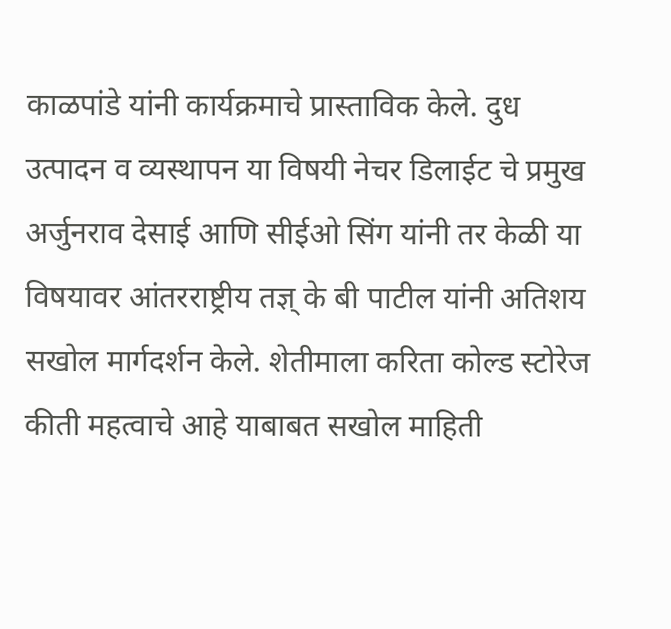काळपांडे यांनी कार्यक्रमाचे प्रास्ताविक केले. दुध उत्पादन व व्यस्थापन या विषयी नेचर डिलाईट चे प्रमुख अर्जुनराव देसाई आणि सीईओ सिंग यांनी तर केळी या विषयावर आंतरराष्ट्रीय तज्ञ् के बी पाटील यांनी अतिशय सखोल मार्गदर्शन केले. शेतीमाला करिता कोल्ड स्टोरेज कीती महत्वाचे आहे याबाबत सखोल माहिती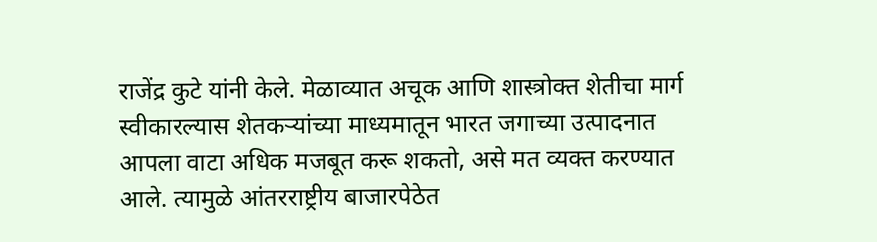राजेंद्र कुटे यांनी केले. मेळाव्यात अचूक आणि शास्त्रोक्त शेतीचा मार्ग स्वीकारल्यास शेतकऱ्यांच्या माध्यमातून भारत जगाच्या उत्पादनात आपला वाटा अधिक मजबूत करू शकतो, असे मत व्यक्त करण्यात आले. त्यामुळे आंतरराष्ट्रीय बाजारपेठेत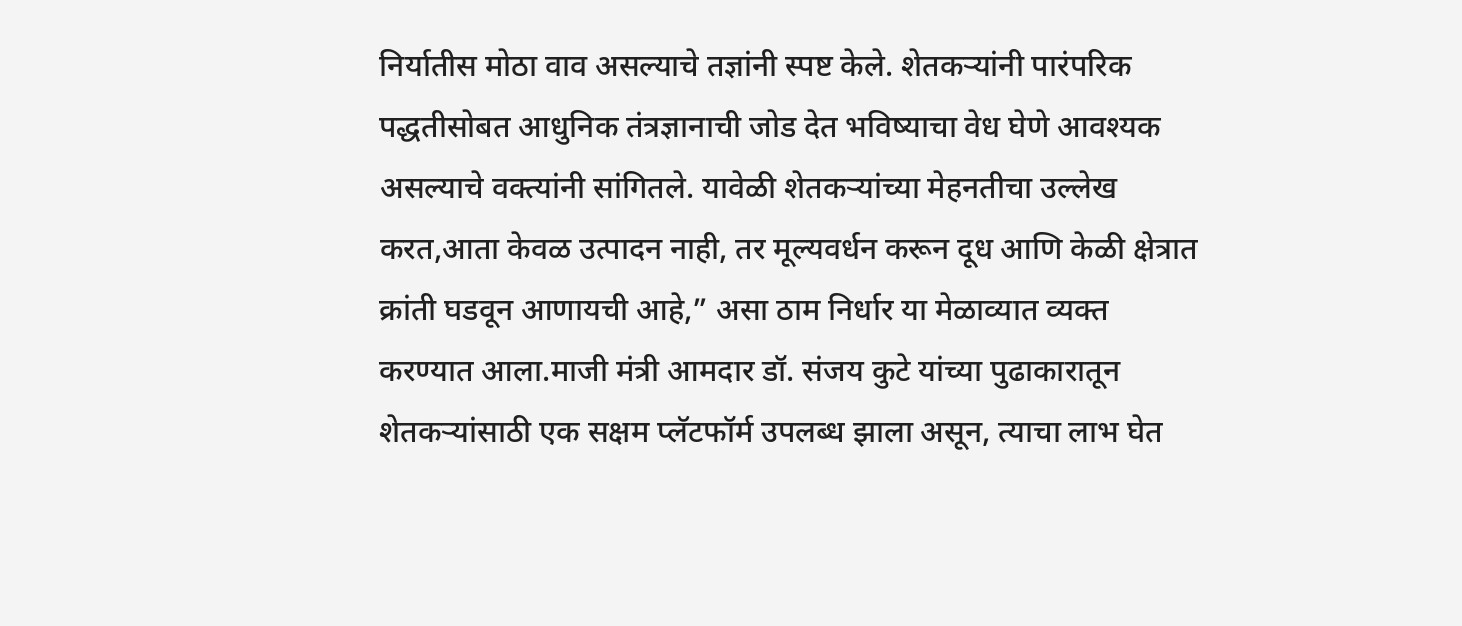निर्यातीस मोठा वाव असल्याचे तज्ञांनी स्पष्ट केले. शेतकऱ्यांनी पारंपरिक पद्धतीसोबत आधुनिक तंत्रज्ञानाची जोड देत भविष्याचा वेध घेणे आवश्यक असल्याचे वक्त्यांनी सांगितले. यावेळी शेतकऱ्यांच्या मेहनतीचा उल्लेख करत,आता केवळ उत्पादन नाही, तर मूल्यवर्धन करून दूध आणि केळी क्षेत्रात क्रांती घडवून आणायची आहे,” असा ठाम निर्धार या मेळाव्यात व्यक्त करण्यात आला.माजी मंत्री आमदार डॉ. संजय कुटे यांच्या पुढाकारातून शेतकऱ्यांसाठी एक सक्षम प्लॅटफॉर्म उपलब्ध झाला असून, त्याचा लाभ घेत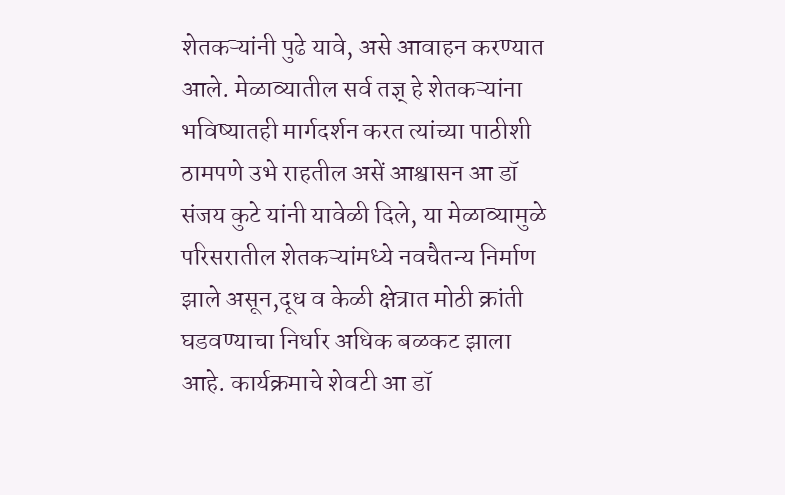शेतकऱ्यांनी पुढे यावे, असे आवाहन करण्यात आले. मेळाव्यातील सर्व तज्ञ् हे शेतकऱ्यांना भविष्यातही मार्गदर्शन करत त्यांच्या पाठीशी ठामपणे उभे राहतील असें आश्वासन आ डॉ संजय कुटे यांनी यावेळी दिले, या मेळाव्यामुळे परिसरातील शेतकऱ्यांमध्ये नवचैतन्य निर्माण झाले असून,दूध व केळी क्षेत्रात मोठी क्रांती घडवण्याचा निर्धार अधिक बळकट झाला आहे. कार्यक्रमाचे शेवटी आ डॉ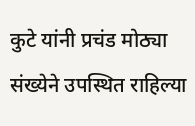कुटे यांनी प्रचंड मोठ्या संख्येने उपस्थित राहिल्या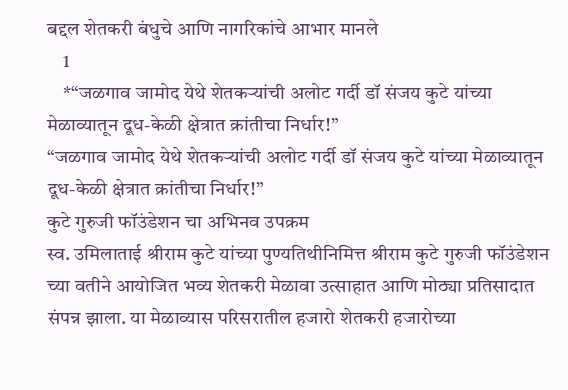बद्दल शेतकरी बंधुचे आणि नागरिकांचे आभार मानले
    1
    *“जळगाव जामोद येथे शेतकऱ्यांची अलोट गर्दी डॉ संजय कुटे यांच्या मेळाव्यातून दूध-केळी क्षेत्रात क्रांतीचा निर्धार!”
“जळगाव जामोद येथे शेतकऱ्यांची अलोट गर्दी डॉ संजय कुटे यांच्या मेळाव्यातून दूध-केळी क्षेत्रात क्रांतीचा निर्धार!”
कुटे गुरुजी फॉउंडेशन चा अभिनव उपक्रम
स्व. उमिलाताई श्रीराम कुटे यांच्या पुण्यतिथीनिमित्त श्रीराम कुटे गुरुजी फॉउंडेशन च्या वतीने आयोजित भव्य शेतकरी मेळावा उत्साहात आणि मोठ्या प्रतिसादात संपन्न झाला. या मेळाव्यास परिसरातील हजारो शेतकरी हजारोच्या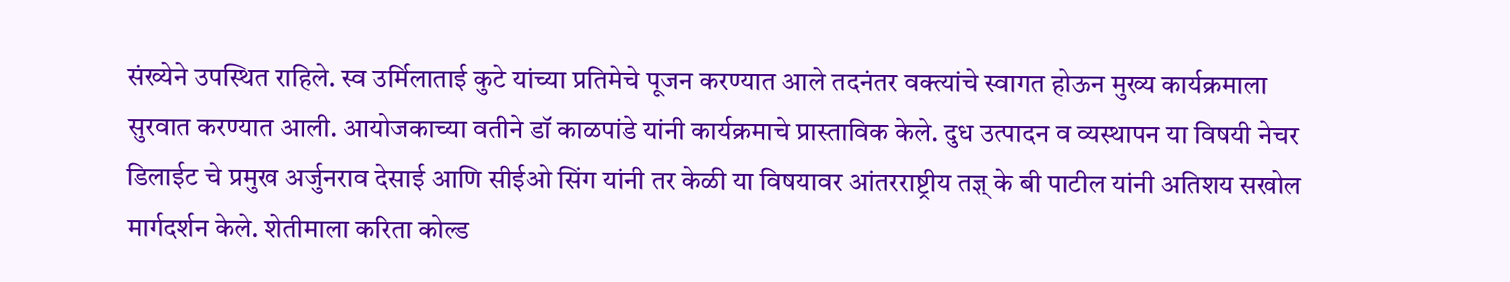संख्येने उपस्थित राहिले. स्व उर्मिलाताई कुटे यांच्या प्रतिमेचे पूजन करण्यात आले तदनंतर वक्त्यांचे स्वागत होऊन मुख्य कार्यक्रमाला सुरवात करण्यात आली. आयोजकाच्या वतीने डॉ काळपांडे यांनी कार्यक्रमाचे प्रास्ताविक केले. दुध उत्पादन व व्यस्थापन या विषयी नेचर डिलाईट चे प्रमुख अर्जुनराव देसाई आणि सीईओ सिंग यांनी तर केळी या विषयावर आंतरराष्ट्रीय तज्ञ् के बी पाटील यांनी अतिशय सखोल मार्गदर्शन केले. शेतीमाला करिता कोल्ड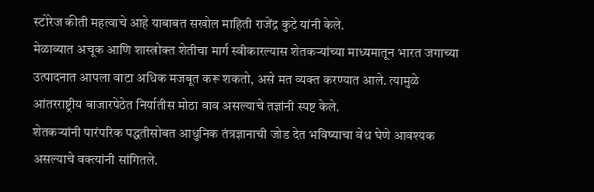स्टोरेज कीती महत्वाचे आहे याबाबत सखोल माहिती राजेंद्र कुटे यांनी केले.
मेळाव्यात अचूक आणि शास्त्रोक्त शेतीचा मार्ग स्वीकारल्यास शेतकऱ्यांच्या माध्यमातून भारत जगाच्या उत्पादनात आपला वाटा अधिक मजबूत करू शकतो, असे मत व्यक्त करण्यात आले. त्यामुळे आंतरराष्ट्रीय बाजारपेठेत निर्यातीस मोठा वाव असल्याचे तज्ञांनी स्पष्ट केले.
शेतकऱ्यांनी पारंपरिक पद्धतीसोबत आधुनिक तंत्रज्ञानाची जोड देत भविष्याचा वेध घेणे आवश्यक असल्याचे वक्त्यांनी सांगितले.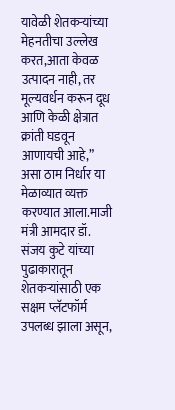यावेळी शेतकऱ्यांच्या मेहनतीचा उल्लेख करत,आता केवळ उत्पादन नाही, तर मूल्यवर्धन करून दूध आणि केळी क्षेत्रात क्रांती घडवून आणायची आहे,” असा ठाम निर्धार या मेळाव्यात व्यक्त करण्यात आला.माजी मंत्री आमदार डॉ. संजय कुटे यांच्या पुढाकारातून शेतकऱ्यांसाठी एक सक्षम प्लॅटफॉर्म उपलब्ध झाला असून,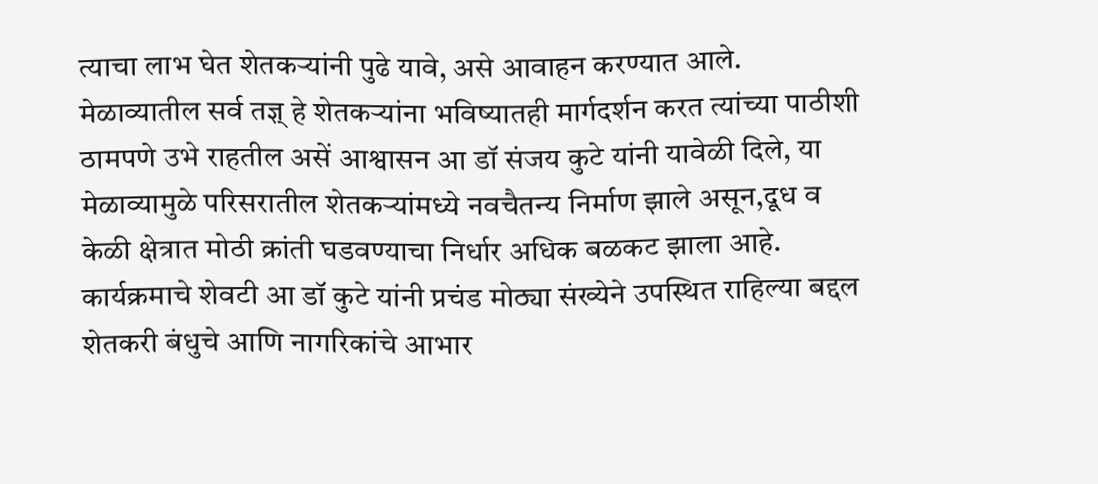त्याचा लाभ घेत शेतकऱ्यांनी पुढे यावे, असे आवाहन करण्यात आले.
मेळाव्यातील सर्व तज्ञ् हे शेतकऱ्यांना भविष्यातही मार्गदर्शन करत त्यांच्या पाठीशी ठामपणे उभे राहतील असें आश्वासन आ डॉ संजय कुटे यांनी यावेळी दिले, या मेळाव्यामुळे परिसरातील शेतकऱ्यांमध्ये नवचैतन्य निर्माण झाले असून,दूध व केळी क्षेत्रात मोठी क्रांती घडवण्याचा निर्धार अधिक बळकट झाला आहे.
कार्यक्रमाचे शेवटी आ डॉ कुटे यांनी प्रचंड मोठ्या संख्येने उपस्थित राहिल्या बद्दल शेतकरी बंधुचे आणि नागरिकांचे आभार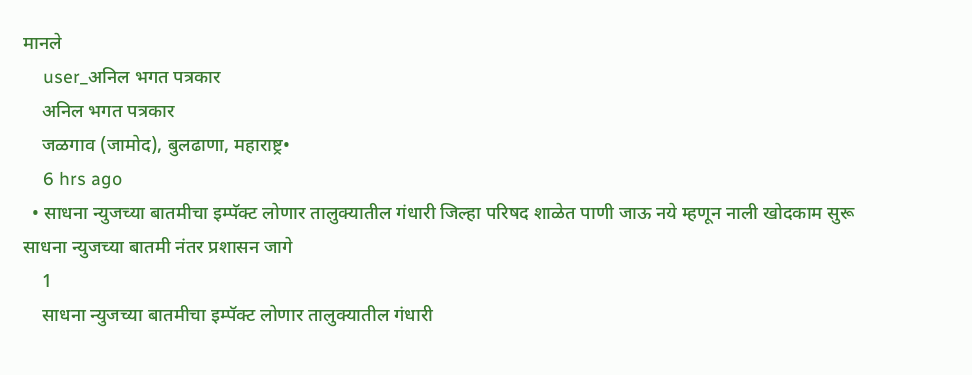मानले
    user_अनिल भगत पत्रकार
    अनिल भगत पत्रकार
    जळगाव (जामोद), बुलढाणा, महाराष्ट्र•
    6 hrs ago
  • साधना न्युजच्या बातमीचा इम्पॅक्ट लोणार तालुक्यातील गंधारी जिल्हा परिषद शाळेत पाणी जाऊ नये म्हणून नाली खोदकाम सुरू साधना न्युजच्या बातमी नंतर प्रशासन जागे
    1
    साधना न्युजच्या बातमीचा इम्पॅक्ट लोणार तालुक्यातील गंधारी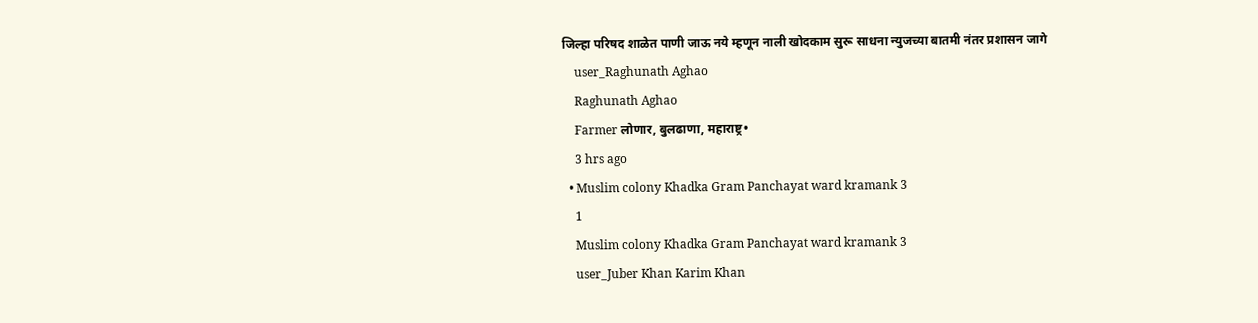जिल्हा परिषद शाळेत पाणी जाऊ नये म्हणून नाली खोदकाम सुरू साधना न्युजच्या बातमी नंतर प्रशासन जागे
    user_Raghunath Aghao
    Raghunath Aghao
    Farmer लोणार, बुलढाणा, महाराष्ट्र•
    3 hrs ago
  • Muslim colony Khadka Gram Panchayat ward kramank 3
    1
    Muslim colony Khadka Gram Panchayat ward kramank 3
    user_Juber Khan Karim Khan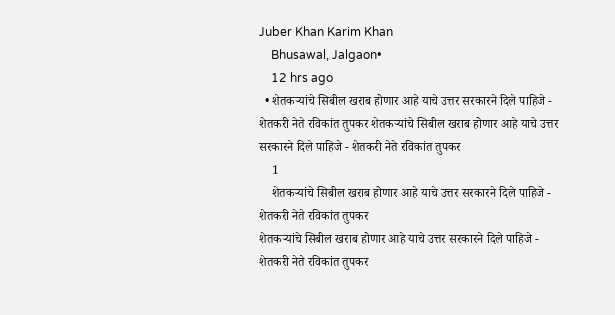Juber Khan Karim Khan
    Bhusawal, Jalgaon•
    12 hrs ago
  • शेतकऱ्यांचे सिबील खराब होणार आहे याचे उत्तर सरकारने दिले पाहिजे - शेतकरी नेते रविकांत तुपकर शेतकऱ्यांचे सिबील खराब होणार आहे याचे उत्तर सरकारने दिले पाहिजे - शेतकरी नेते रविकांत तुपकर
    1
    शेतकऱ्यांचे सिबील खराब होणार आहे याचे उत्तर सरकारने दिले पाहिजे - शेतकरी नेते रविकांत तुपकर
शेतकऱ्यांचे सिबील खराब होणार आहे याचे उत्तर सरकारने दिले पाहिजे - शेतकरी नेते रविकांत तुपकर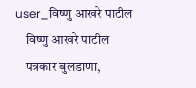user_विष्णु आखरे पाटील
    विष्णु आखरे पाटील
    पत्रकार बुलडाणा,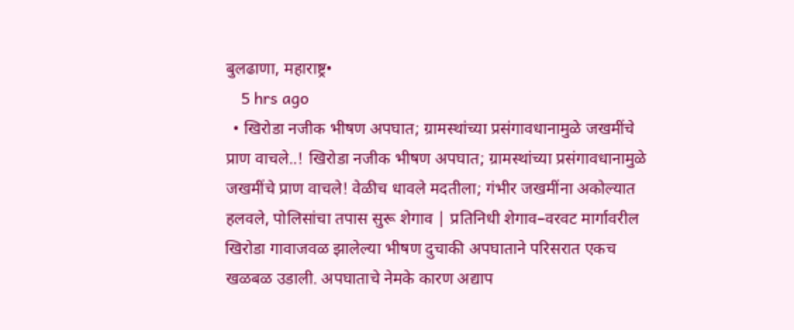बुलढाणा, महाराष्ट्र•
    5 hrs ago
  • खिरोडा नजीक भीषण अपघात; ग्रामस्थांच्या प्रसंगावधानामुळे जखमींचे प्राण वाचले..! खिरोडा नजीक भीषण अपघात; ग्रामस्थांच्या प्रसंगावधानामुळे जखमींचे प्राण वाचले! वेळीच धावले मदतीला; गंभीर जखमींना अकोल्यात हलवले, पोलिसांचा तपास सुरू शेगाव | प्रतिनिधी शेगाव–वरवट मार्गावरील खिरोडा गावाजवळ झालेल्या भीषण दुचाकी अपघाताने परिसरात एकच खळबळ उडाली. अपघाताचे नेमके कारण अद्याप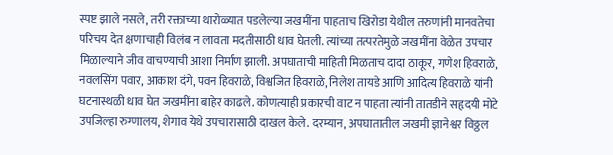स्पष्ट झाले नसले, तरी रक्ताच्या थारोळ्यात पडलेल्या जखमींना पाहताच खिरोडा येथील तरुणांनी मानवतेचा परिचय देत क्षणाचाही विलंब न लावता मदतीसाठी धाव घेतली. त्यांच्या तत्परतेमुळे जखमींना वेळेत उपचार मिळाल्याने जीव वाचण्याची आशा निर्माण झाली. अपघाताची माहिती मिळताच दादा ठाकूर, गणेश हिवराळे, नवलसिंग पवार, आकाश दंगे, पवन हिवराळे, विश्वजित हिवराळे, निलेश तायडे आणि आदित्य हिवराळे यांनी घटनास्थळी धाव घेत जखमींना बाहेर काढले. कोणत्याही प्रकारची वाट न पाहता त्यांनी तातडीने सहृदयी मोटे उपजिल्हा रुग्णालय, शेगाव येथे उपचारासाठी दाखल केले. दरम्यान, अपघातातील जखमी ज्ञानेश्वर विठ्ठल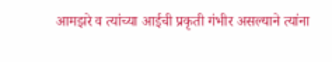आमझरे व त्यांच्या आईची प्रकृती गंभीर असल्याने त्यांना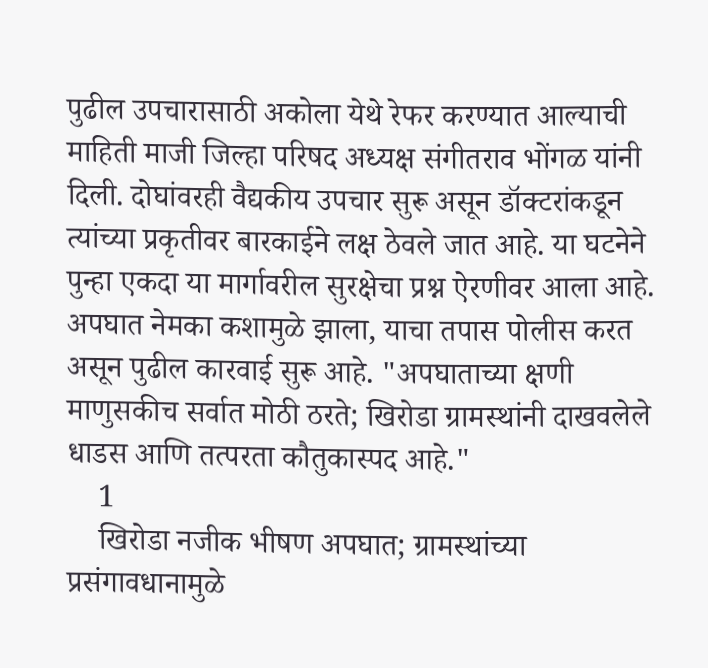पुढील उपचारासाठी अकोला येथे रेफर करण्यात आल्याची माहिती माजी जिल्हा परिषद अध्यक्ष संगीतराव भोंगळ यांनी दिली. दोघांवरही वैद्यकीय उपचार सुरू असून डॉक्टरांकडून त्यांच्या प्रकृतीवर बारकाईने लक्ष ठेवले जात आहे. या घटनेने पुन्हा एकदा या मार्गावरील सुरक्षेचा प्रश्न ऐरणीवर आला आहे. अपघात नेमका कशामुळे झाला, याचा तपास पोलीस करत असून पुढील कारवाई सुरू आहे. "अपघाताच्या क्षणी माणुसकीच सर्वात मोठी ठरते; खिरोडा ग्रामस्थांनी दाखवलेले धाडस आणि तत्परता कौतुकास्पद आहे."
    1
    खिरोडा नजीक भीषण अपघात; ग्रामस्थांच्या प्रसंगावधानामुळे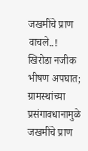जखमींचे प्राण वाचले..!
खिरोडा नजीक भीषण अपघात; ग्रामस्थांच्या प्रसंगावधानामुळे जखमींचे प्राण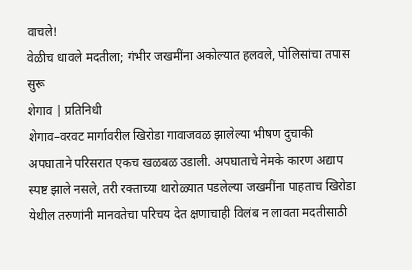वाचले!
वेळीच धावले मदतीला; गंभीर जखमींना अकोल्यात हलवले, पोलिसांचा तपास सुरू
शेगाव | प्रतिनिधी
शेगाव–वरवट मार्गावरील खिरोडा गावाजवळ झालेल्या भीषण दुचाकी अपघाताने परिसरात एकच खळबळ उडाली. अपघाताचे नेमके कारण अद्याप स्पष्ट झाले नसले, तरी रक्ताच्या थारोळ्यात पडलेल्या जखमींना पाहताच खिरोडा येथील तरुणांनी मानवतेचा परिचय देत क्षणाचाही विलंब न लावता मदतीसाठी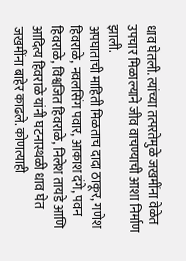धाव घेतली. त्यांच्या तत्परतेमुळे जखमींना वेळेत उपचार मिळाल्याने जीव वाचण्याची आशा निर्माण झाली.
अपघाताची माहिती मिळताच दादा ठाकूर, गणेश हिवराळे, नवलसिंग पवार, आकाश दंगे, पवन हिवराळे, विश्वजित हिवराळे, निलेश तायडे आणि आदित्य हिवराळे यांनी घटनास्थळी धाव घेत जखमींना बाहेर काढले. कोणत्याही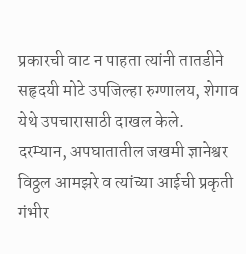प्रकारची वाट न पाहता त्यांनी तातडीने सहृदयी मोटे उपजिल्हा रुग्णालय, शेगाव येथे उपचारासाठी दाखल केले.
दरम्यान, अपघातातील जखमी ज्ञानेश्वर विठ्ठल आमझरे व त्यांच्या आईची प्रकृती गंभीर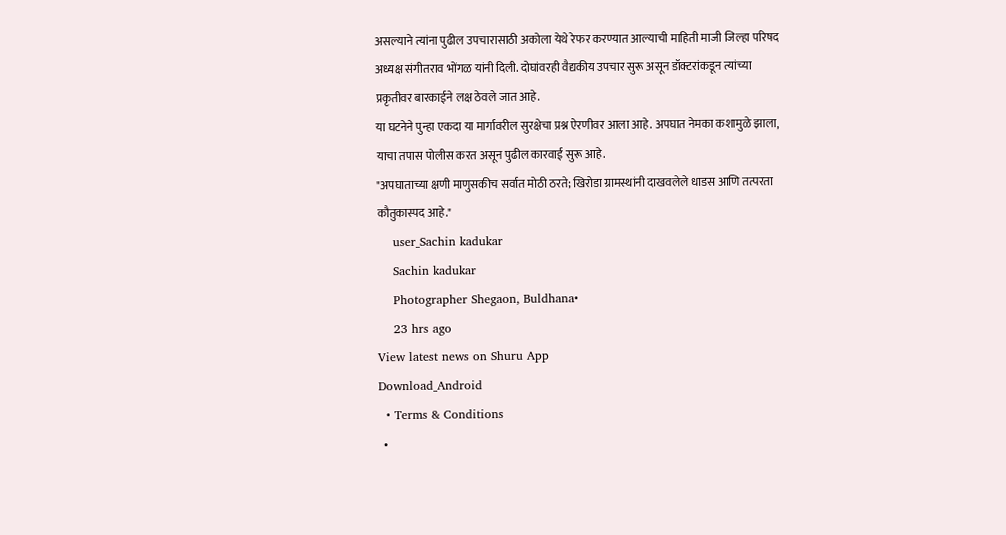असल्याने त्यांना पुढील उपचारासाठी अकोला येथे रेफर करण्यात आल्याची माहिती माजी जिल्हा परिषद अध्यक्ष संगीतराव भोंगळ यांनी दिली. दोघांवरही वैद्यकीय उपचार सुरू असून डॉक्टरांकडून त्यांच्या प्रकृतीवर बारकाईने लक्ष ठेवले जात आहे.
या घटनेने पुन्हा एकदा या मार्गावरील सुरक्षेचा प्रश्न ऐरणीवर आला आहे. अपघात नेमका कशामुळे झाला, याचा तपास पोलीस करत असून पुढील कारवाई सुरू आहे.
"अपघाताच्या क्षणी माणुसकीच सर्वात मोठी ठरते; खिरोडा ग्रामस्थांनी दाखवलेले धाडस आणि तत्परता कौतुकास्पद आहे."
    user_Sachin kadukar
    Sachin kadukar
    Photographer Shegaon, Buldhana•
    23 hrs ago
View latest news on Shuru App
Download_Android
  • Terms & Conditions
  •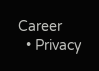Career
  • Privacy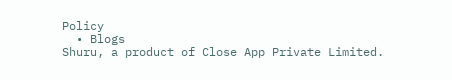Policy
  • Blogs
Shuru, a product of Close App Private Limited.